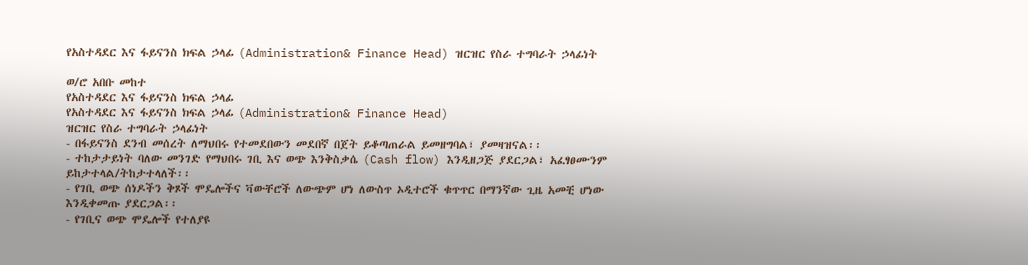የአስተዳደር እና ፋይናንስ ክፍል ኃላፊ (Administration& Finance Head) ዝርዝር የስራ ተግባራት ኃላፊነት

ወ/ሮ አበቡ መከተ
የአስተዳደር እና ፋይናንስ ክፍል ኃላፊ
የአስተዳደር እና ፋይናንስ ክፍል ኃላፊ (Administration& Finance Head)
ዝርዝር የስራ ተግባራት ኃላፊነት
- በፋይናንስ ደንብ መሰረት ለማህበሩ የተመደበውን መደበኛ በጀት ይቆጣጠራል ይመዘግባል፣ ያመዛዝናል፡፡
- ተከታታይነት ባለው መንገድ የማህበሩ ገቢ እና ወጭ እንቅስቃሴ (Cash flow) እንዲዘጋጅ ያደርጋል፣ አፈፃፀሙንም ይከታተላል/ትከታተላለች፡፡
- የገቢ ወጭ ሰነዶችን ቅጾች ሞዴሎችና ቫውቸሮች ለውጭም ሆነ ለውስጥ ኦዲተሮች ቁጥጥር በማንኛው ጊዜ አመቺ ሆነው እንዲቀመጡ ያደርጋል፡፡
- የገቢና ወጭ ሞዴሎች የተለያዩ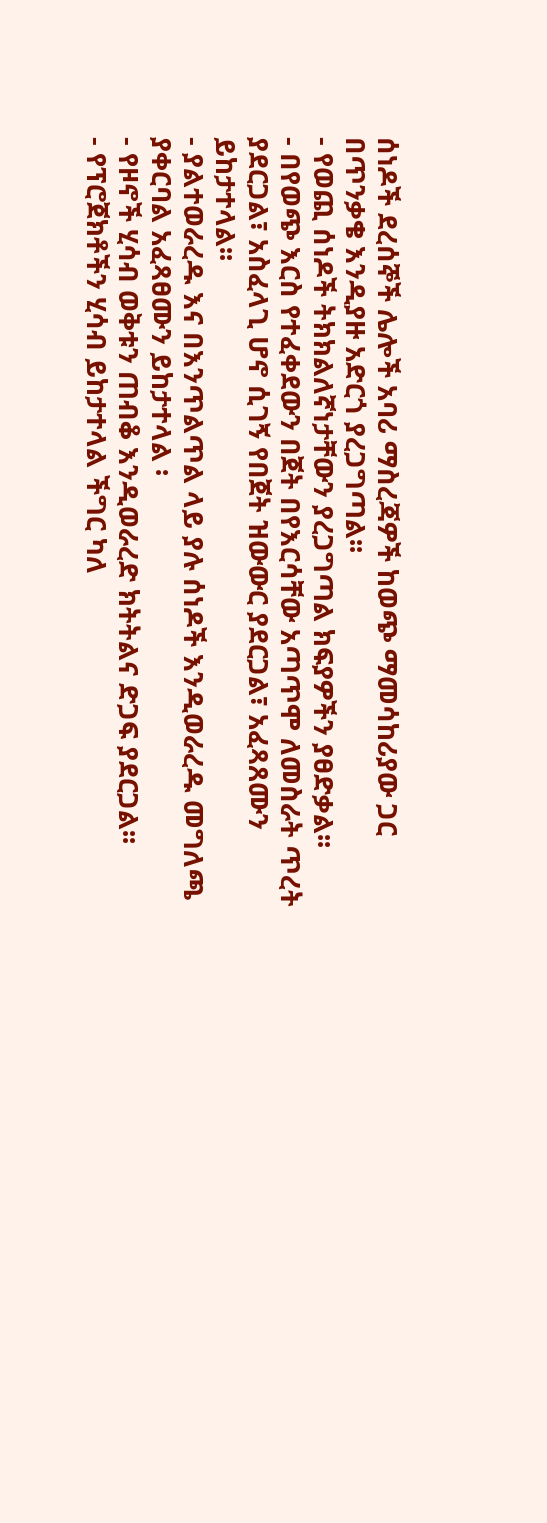ሰነዶች ደረሰኞች ሌሎች አባሪ ማስረጃዎች ከወጭ ማመሳከሪያው ጋር በጥንቃቄ እንዲያዙ አድርጎ ያረጋግጣል፡፡
- የወጪ ሰነዶች ትክክልለኛነታቸውን ያረጋግጣል ክፍያዎችን ያፀድቃል፡፡
- በየወጭ እርስ የተፈቀደውን በጀት በየእርሳቸው አጣጥሞ ለመስራት ጥረት ያደርጋል፣ አስፈላጊ ሆኖ ሲገኝ የበጀት ዝውውር ያደርጋል፣ አፈጻጸሙን ይከታተላል፡፡
- ያልተወራረዱ እና በእንጥልጥል ላይ ያሉ ሰነዶች እንዲወራረዱ መግለጫ ያቀርባል አፈጻፀሙን ይከታተላል ፡
- የዞኖች ሂሳብ ወቅቱን ጠብቆ እንዲወራረድ ክትትልና ድጋፍ ያደርጋል፡፡
- የፕሮጀክቶችን ሂሳብ ይከታተላል ችግር ካለ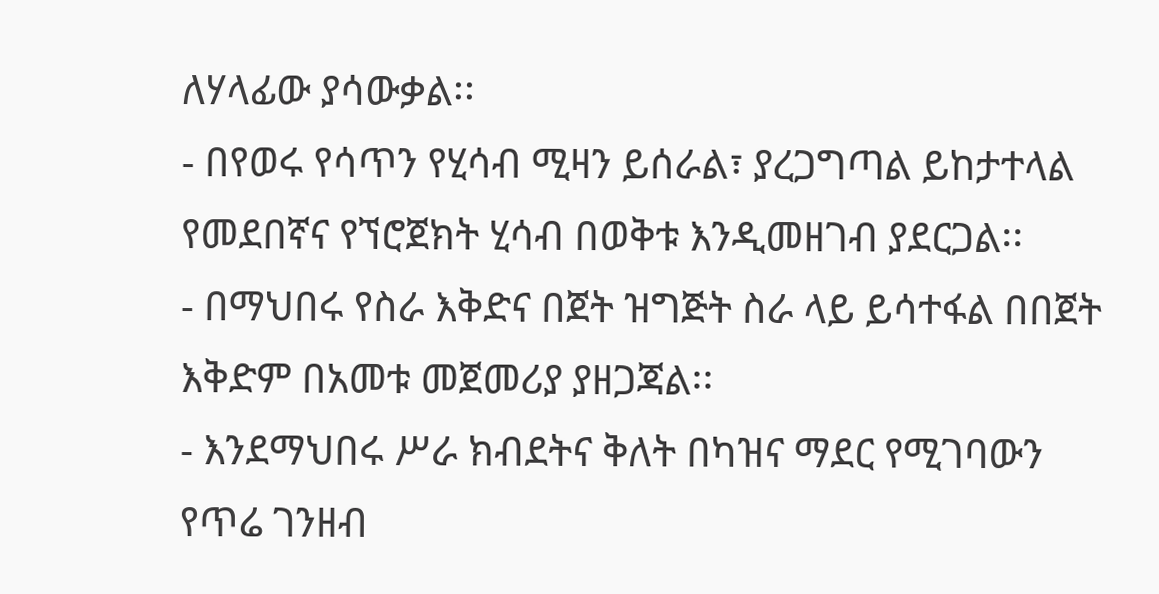ለሃላፊው ያሳውቃል፡፡
- በየወሩ የሳጥን የሂሳብ ሚዛን ይሰራል፣ ያረጋግጣል ይከታተላል የመደበኛና የኘሮጀክት ሂሳብ በወቅቱ እንዲመዘገብ ያደርጋል፡፡
- በማህበሩ የስራ እቅድና በጀት ዝግጅት ስራ ላይ ይሳተፋል በበጀት እቅድም በአመቱ መጀመሪያ ያዘጋጃል፡፡
- እንደማህበሩ ሥራ ክብደትና ቅለት በካዝና ማደር የሚገባውን የጥሬ ገንዘብ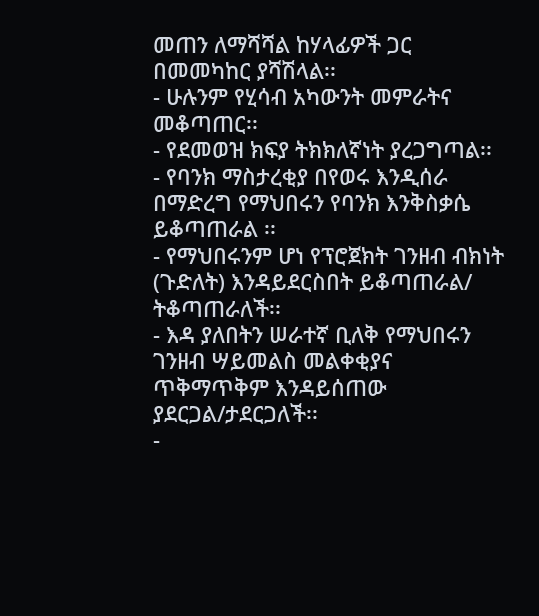መጠን ለማሻሻል ከሃላፊዎች ጋር በመመካከር ያሻሽላል፡፡
- ሁሉንም የሂሳብ አካውንት መምራትና መቆጣጠር፡፡
- የደመወዝ ክፍያ ትክክለኛነት ያረጋግጣል፡፡
- የባንክ ማስታረቂያ በየወሩ እንዲሰራ በማድረግ የማህበሩን የባንክ እንቅስቃሴ ይቆጣጠራል ፡፡
- የማህበሩንም ሆነ የፕሮጀክት ገንዘብ ብክነት (ጉድለት) እንዳይደርስበት ይቆጣጠራል/ ትቆጣጠራለች፡፡
- እዳ ያለበትን ሠራተኛ ቢለቅ የማህበሩን ገንዘብ ሣይመልስ መልቀቂያና ጥቅማጥቅም እንዳይሰጠው ያደርጋል/ታደርጋለች፡፡
-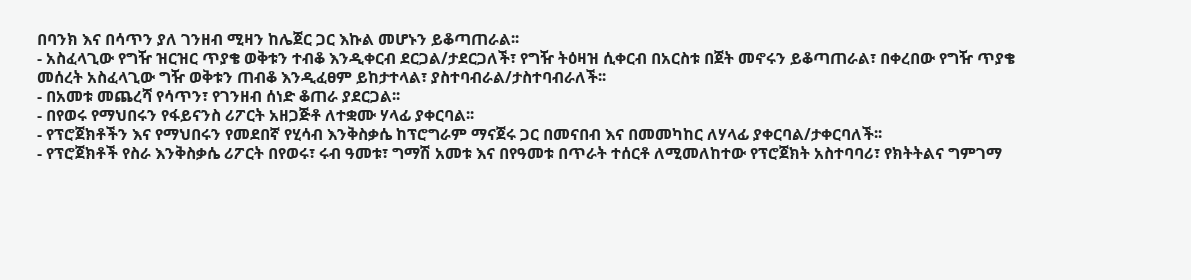በባንክ እና በሳጥን ያለ ገንዘብ ሚዛን ከሌጀር ጋር እኩል መሆኑን ይቆጣጠራል፡፡
- አስፈላጊው የግዥ ዝርዝር ጥያቄ ወቅቱን ተብቆ እንዲቀርብ ደርጋል/ታደርጋለች፣ የግዥ ትዕዛዝ ሲቀርብ በአርስቱ በጀት መኖሩን ይቆጣጠራል፣ በቀረበው የግዥ ጥያቄ መሰረት አስፈላጊው ግዥ ወቅቱን ጠብቆ እንዲፈፀም ይከታተላል፣ ያስተባብራል/ታስተባብራለች፡፡
- በአመቱ መጨረሻ የሳጥን፣ የገንዘብ ሰነድ ቆጠራ ያደርጋል፡፡
- በየወሩ የማህበሩን የፋይናንስ ሪፖርት አዘጋጅቶ ለተቋሙ ሃላፊ ያቀርባል፡፡
- የፕሮጀክቶችን እና የማህበሩን የመደበኛ የሂሳብ እንቅስቃሴ ከፕሮግራም ማናጀሩ ጋር በመናበብ እና በመመካከር ለሃላፊ ያቀርባል/ታቀርባለች፡፡
- የፕሮጀክቶች የስራ እንቅስቃሴ ሪፖርት በየወሩ፣ ሩብ ዓመቱ፣ ግማሽ አመቱ እና በየዓመቱ በጥራት ተሰርቶ ለሚመለከተው የፕሮጀክት አስተባባሪ፣ የክትትልና ግምገማ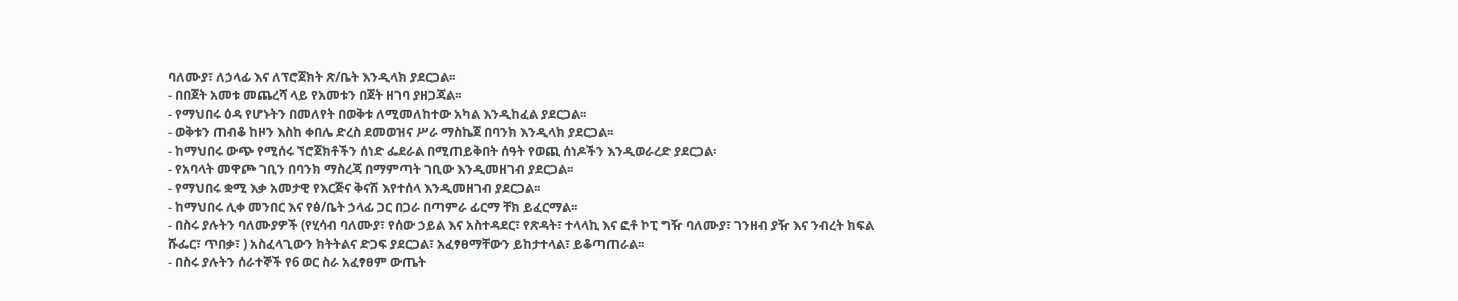ባለሙያ፣ ለኃላፊ እና ለፕሮጀክት ጽ/ቤት እንዲላክ ያደርጋል፡፡
- በበጀት አመቱ መጨረሻ ላይ የአመቱን በጀት ዘገባ ያዘጋጃል፡፡
- የማህበሩ ዕዳ የሆኑትን በመለየት በወቅቱ ለሚመለከተው አካል እንዲከፈል ያደርጋል፡፡
- ወቅቱን ጠብቆ ከዞን እስከ ቀበሌ ድረስ ደመወዝና ሥራ ማስኬጀ በባንክ እንዲላክ ያደርጋል፡፡
- ከማህበሩ ውጭ የሚሰሩ ኘሮጀክቶችን ሰነድ ፌደራል በሚጠይቅበት ሰዓት የወጪ ሰነዶችን እንዲወራረድ ያደርጋል፡
- የአባላት መዋጮ ገቢን በባንክ ማስረጃ በማምጣት ገቢው እንዲመዘገብ ያደርጋል፡፡
- የማህበሩ ቋሚ እቃ አመታዊ የእርጅና ቅናሽ እየተሰላ እንዲመዘገብ ያደርጋል፡፡
- ከማህበሩ ሊቀ መንበር እና የፅ/ቤት ኃላፊ ጋር በጋራ በጣምራ ፊርማ ቸክ ይፈርማል፡፡
- በስሩ ያሉትን ባለሙያዎች (የሂሳብ ባለሙያ፣ የሰው ኃይል እና አስተዳደር፣ የጽዳት፣ ተላላኪ እና ፎቶ ኮፒ ግዥ ባለሙያ፣ ገንዘብ ያዥ እና ንብረት ክፍል ሹፌር፣ ጥበቃ፣ ) አስፈላጊውን ክትትልና ድጋፍ ያደርጋል፣ አፈፃፀማቸውን ይከታተላል፣ ይቆጣጠራል፡፡
- በስሩ ያሉትን ሰራተኞች የ6 ወር ስራ አፈፃፀም ውጤት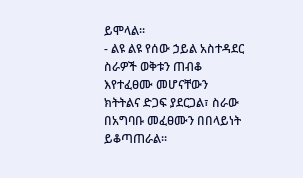ይሞላል፡፡
- ልዩ ልዩ የሰው ኃይል አስተዳደር ስራዎች ወቅቱን ጠብቆ እየተፈፀሙ መሆናቸውን ክትትልና ድጋፍ ያደርጋል፣ ስራው በአግባቡ መፈፀሙን በበላይነት ይቆጣጠራል፡፡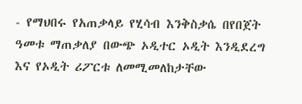- የማህበሩ የአጠቃላይ የሂሳብ እንቅስቃሴ በየበጀት ዓመቱ ማጠቃለያ በውጭ ኦዲተር ኦዲት እንዲደረግ እና የኦዲት ሪፖርቱ ለመሚመለከታቸው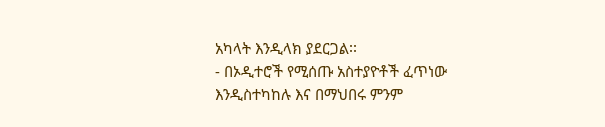አካላት እንዲላክ ያደርጋል፡፡
- በኦዲተሮች የሚሰጡ አስተያዮቶች ፈጥነው እንዲስተካከሉ እና በማህበሩ ምንም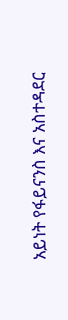አይነት የፋይናንስ እና አስተዳደር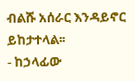ብልሹ አሰራር እንዳይኖር ይከታተላል፡፡
- ከኃላፊው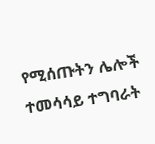የሚሰጡትን ሌሎች ተመሳሳይ ተግባራት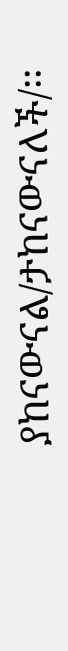ያከናውናል/ታከናውናለች/፡፡